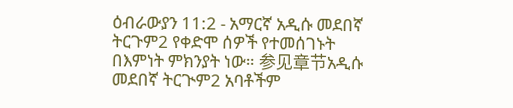ዕብራውያን 11:2 - አማርኛ አዲሱ መደበኛ ትርጉም2 የቀድሞ ሰዎች የተመሰገኑት በእምነት ምክንያት ነው። 参见章节አዲሱ መደበኛ ትርጒም2 አባቶችም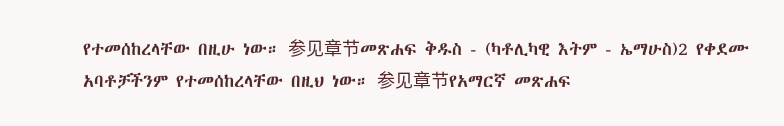የተመሰከረላቸው በዚሁ ነው። 参见章节መጽሐፍ ቅዱስ - (ካቶሊካዊ እትም - ኤማሁስ)2 የቀደሙ አባቶቻችንም የተመሰከረላቸው በዚህ ነው። 参见章节የአማርኛ መጽሐፍ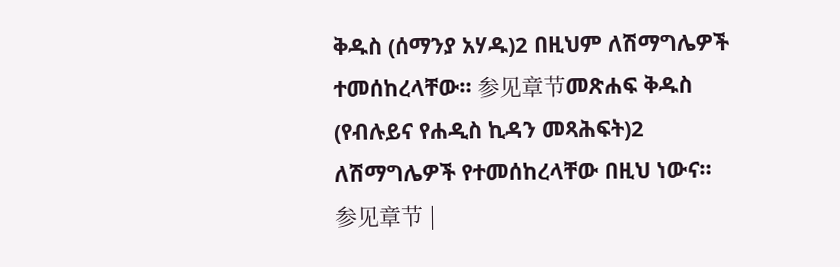ቅዱስ (ሰማንያ አሃዱ)2 በዚህም ለሽማግሌዎች ተመሰከረላቸው። 参见章节መጽሐፍ ቅዱስ (የብሉይና የሐዲስ ኪዳን መጻሕፍት)2 ለሽማግሌዎች የተመሰከረላቸው በዚህ ነውና። 参见章节 |